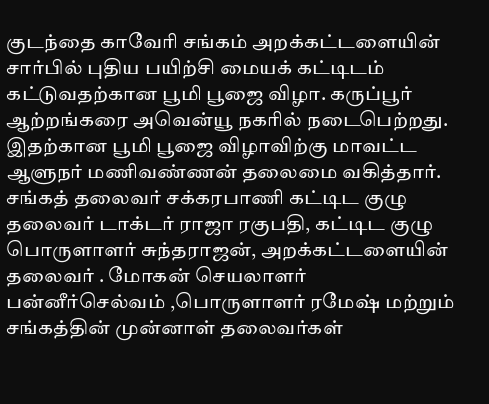குடந்தை காவேரி சங்கம் அறக்கட்டளையின் சார்பில் புதிய பயிற்சி மையக் கட்டிடம் கட்டுவதற்கான பூமி பூஜை விழா. கருப்பூர் ஆற்றங்கரை அவென்யூ நகரில் நடைபெற்றது.
இதற்கான பூமி பூஜை விழாவிற்கு மாவட்ட ஆளுநர் மணிவண்ணன் தலைமை வகித்தார். சங்கத் தலைவர் சக்கரபாணி கட்டிட குழு தலைவர் டாக்டர் ராஜா ரகுபதி, கட்டிட குழு பொருளாளர் சுந்தராஜன், அறக்கட்டளையின் தலைவர் . மோகன் செயலாளர் பன்னீர்செல்வம் ,பொருளாளர் ரமேஷ் மற்றும் சங்கத்தின் முன்னாள் தலைவர்கள்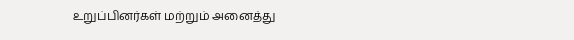உறுப்பினர்கள் மற்றும் அனைத்து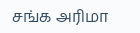சங்க அரிமா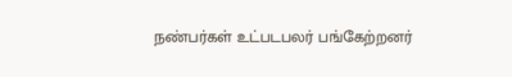நண்பர்கள் உட்படபலர் பங்கேற்றனர்